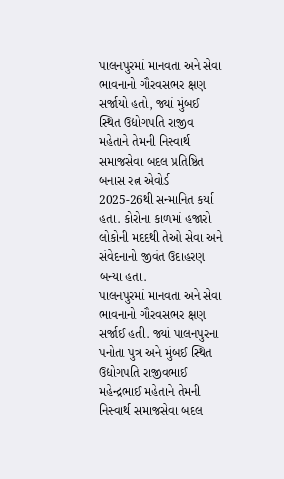પાલનપુરમાં માનવતા અને સેવા ભાવનાનો ગૌરવસભર ક્ષણ સર્જાયો હતો, જ્યાં મુંબઈ સ્થિત ઉદ્યોગપતિ રાજીવ મહેતાને તેમની નિસ્વાર્થ સમાજસેવા બદલ પ્રતિષ્ઠિત બનાસ રત્ન એવોર્ડ 2025-26થી સન્માનિત કર્યા હતા. કોરોના કાળમાં હજારો લોકોની મદદથી તેઓ સેવા અને સંવેદનાનો જીવંત ઉદાહરણ બન્યા હતા.
પાલનપુરમાં માનવતા અને સેવા ભાવનાનો ગૌરવસભર ક્ષણ સર્જાઈ હતી. જ્યાં પાલનપુરના પનોતા પુત્ર અને મુંબઈ સ્થિત ઉદ્યોગપતિ રાજીવભાઈ મહેન્દ્રભાઈ મહેતાને તેમની નિસ્વાર્થ સમાજસેવા બદલ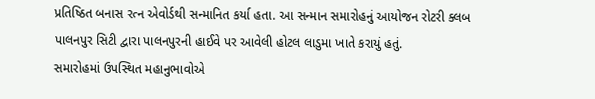પ્રતિષ્ઠિત બનાસ રત્ન એવોર્ડથી સન્માનિત કર્યા હતા. આ સન્માન સમારોહનું આયોજન રોટરી ક્લબ પાલનપુર સિટી દ્વારા પાલનપુરની હાઈવે પર આવેલી હોટલ લાડુમા ખાતે કરાયું હતું.
સમારોહમાં ઉપસ્થિત મહાનુભાવોએ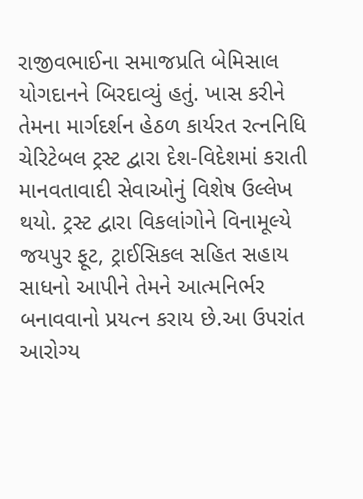રાજીવભાઈના સમાજપ્રતિ બેમિસાલ યોગદાનને બિરદાવ્યું હતું. ખાસ કરીને તેમના માર્ગદર્શન હેઠળ કાર્યરત રત્નનિધિ ચેરિટેબલ ટ્રસ્ટ દ્વારા દેશ-વિદેશમાં કરાતી માનવતાવાદી સેવાઓનું વિશેષ ઉલ્લેખ થયો. ટ્રસ્ટ દ્વારા વિકલાંગોને વિનામૂલ્યે જયપુર ફૂટ, ટ્રાઈસિકલ સહિત સહાય સાધનો આપીને તેમને આત્મનિર્ભર બનાવવાનો પ્રયત્ન કરાય છે.આ ઉપરાંત આરોગ્ય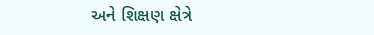અને શિક્ષણ ક્ષેત્રે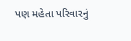પણ મહેતા પરિવારનું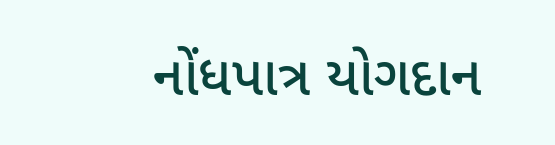નોંધપાત્ર યોગદાન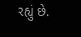રહ્યું છે.